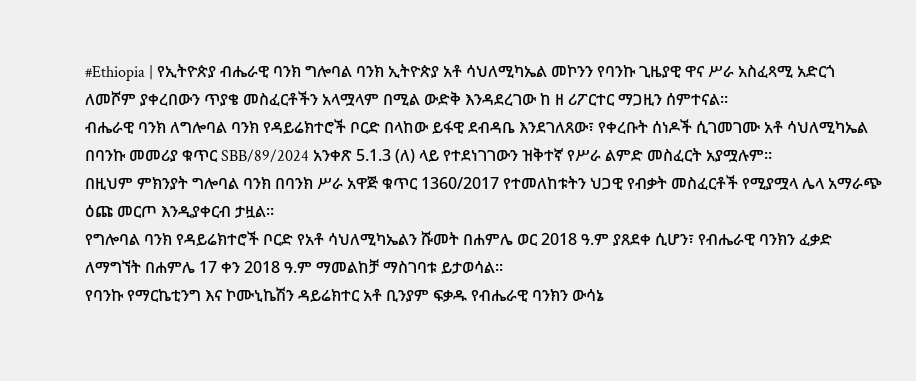#Ethiopia | የኢትዮጵያ ብሔራዊ ባንክ ግሎባል ባንክ ኢትዮጵያ አቶ ሳህለሚካኤል መኮንን የባንኩ ጊዜያዊ ዋና ሥራ አስፈጻሚ አድርጎ ለመሾም ያቀረበውን ጥያቄ መስፈርቶችን አላሟላም በሚል ውድቅ እንዳደረገው ከ ዘ ሪፖርተር ማጋዚን ሰምተናል።
ብሔራዊ ባንክ ለግሎባል ባንክ የዳይሬክተሮች ቦርድ በላከው ይፋዊ ደብዳቤ እንደገለጸው፣ የቀረቡት ሰነዶች ሲገመገሙ አቶ ሳህለሚካኤል በባንኩ መመሪያ ቁጥር SBB/89/2024 አንቀጽ 5.1.3 (ለ) ላይ የተደነገገውን ዝቅተኛ የሥራ ልምድ መስፈርት አያሟሉም።
በዚህም ምክንያት ግሎባል ባንክ በባንክ ሥራ አዋጅ ቁጥር 1360/2017 የተመለከቱትን ህጋዊ የብቃት መስፈርቶች የሚያሟላ ሌላ አማራጭ ዕጩ መርጦ እንዲያቀርብ ታዟል።
የግሎባል ባንክ የዳይሬክተሮች ቦርድ የአቶ ሳህለሚካኤልን ሹመት በሐምሌ ወር 2018 ዓ.ም ያጸደቀ ሲሆን፣ የብሔራዊ ባንክን ፈቃድ ለማግኘት በሐምሌ 17 ቀን 2018 ዓ.ም ማመልከቻ ማስገባቱ ይታወሳል።
የባንኩ የማርኬቲንግ እና ኮሙኒኬሽን ዳይሬክተር አቶ ቢንያም ፍቃዱ የብሔራዊ ባንክን ውሳኔ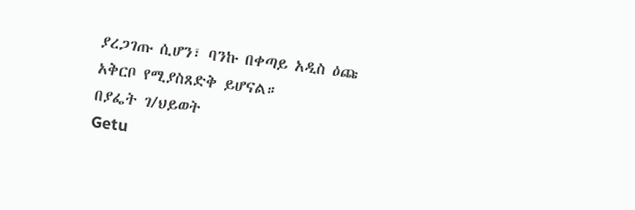ያረጋገጡ ሲሆን፣ ባንኩ በቀጣይ አዲስ ዕጩ አቅርቦ የሚያስጸድቅ ይሆናል።
በያፌት ገ/ህይወት
Getu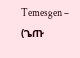Temesgen – (ጌጡ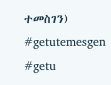ተመስገን)
#getutemesgen #getu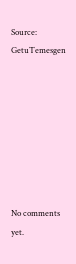Source: GetuTemesgen








No comments yet.